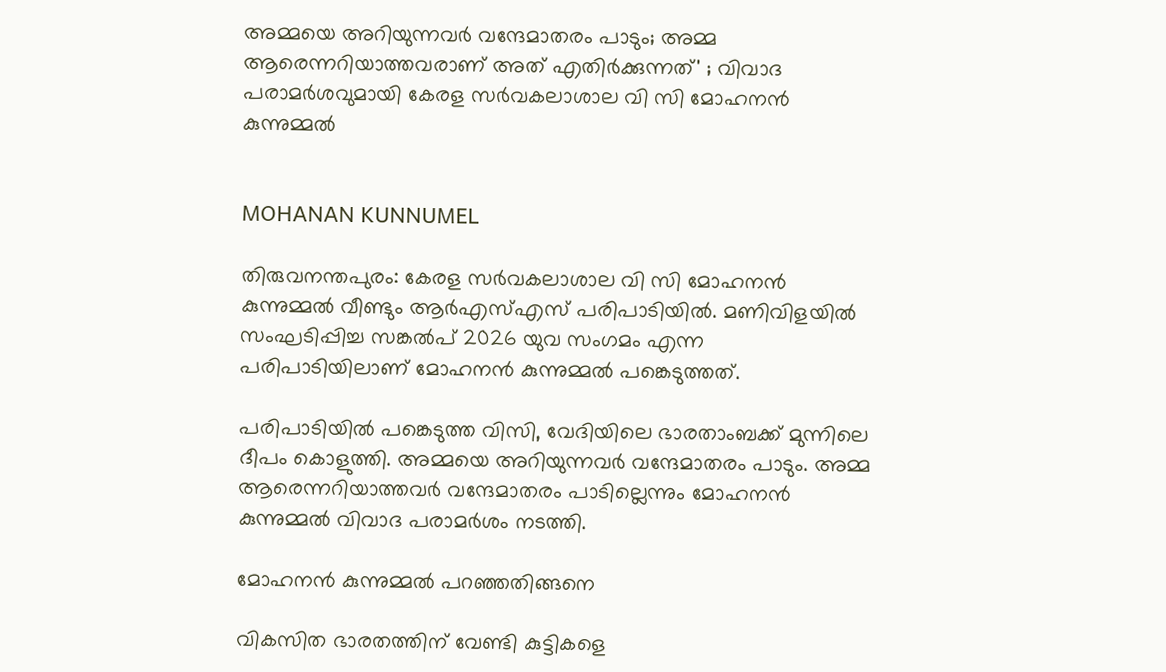അമ്മയെ അറിയുന്നവര്‍ വന്ദേമാതരം പാടും; അമ്മ ആരെന്നറിയാത്തവരാണ് അത് എതിര്‍ക്കുന്നത്' ; വിവാദ പരാമര്‍ശവുമായി കേരള സര്‍വകലാശാല വി സി മോഹനന്‍ കുന്നുമ്മല്‍


MOHANAN KUNNUMEL

തിരുവനന്തപുരം: കേരള സര്‍വകലാശാല വി സി മോഹനന്‍ കുന്നുമ്മല്‍ വീണ്ടും ആര്‍എസ്എസ് പരിപാടിയില്‍. മണിവിളയില്‍ സംഘടിപ്പിച്ച സങ്കല്‍പ് 2026 യുവ സംഗമം എന്ന പരിപാടിയിലാണ് മോഹനന്‍ കുന്നുമ്മല്‍ പങ്കെടുത്തത്.

പരിപാടിയില്‍ പങ്കെടുത്ത വിസി, വേദിയിലെ ഭാരതാംബക്ക് മുന്നിലെ ദീപം കൊളുത്തി. അമ്മയെ അറിയുന്നവര്‍ വന്ദേമാതരം പാടും. അമ്മ ആരെന്നറിയാത്തവര്‍ വന്ദേമാതരം പാടില്ലെന്നും മോഹനന്‍ കുന്നുമ്മല്‍ വിവാദ പരാമര്‍ശം നടത്തി.

മോഹനന്‍ കുന്നുമ്മല്‍ പറഞ്ഞതിങ്ങനെ

വികസിത ഭാരതത്തിന് വേണ്ടി കുട്ടികളെ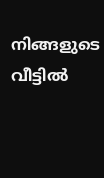നിങ്ങളുടെ വീട്ടില്‍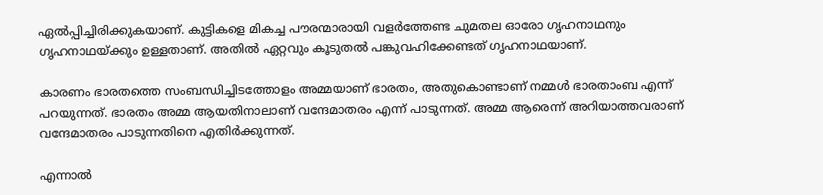ഏല്‍പ്പിച്ചിരിക്കുകയാണ്. കുട്ടികളെ മികച്ച പൗരന്മാരായി വളര്‍ത്തേണ്ട ചുമതല ഓരോ ഗൃഹനാഥനും ഗൃഹനാഥയ്ക്കും ഉള്ളതാണ്. അതില്‍ ഏറ്റവും കൂടുതല്‍ പങ്കുവഹിക്കേണ്ടത് ഗൃഹനാഥയാണ്.

കാരണം ഭാരതത്തെ സംബന്ധിച്ചിടത്തോളം അമ്മയാണ് ഭാരതം, അതുകൊണ്ടാണ് നമ്മള്‍ ഭാരതാംബ എന്ന് പറയുന്നത്. ഭാരതം അമ്മ ആയതിനാലാണ് വന്ദേമാതരം എന്ന് പാടുന്നത്. അമ്മ ആരെന്ന് അറിയാത്തവരാണ് വന്ദേമാതരം പാടുന്നതിനെ എതിര്‍ക്കുന്നത്.

എന്നാല്‍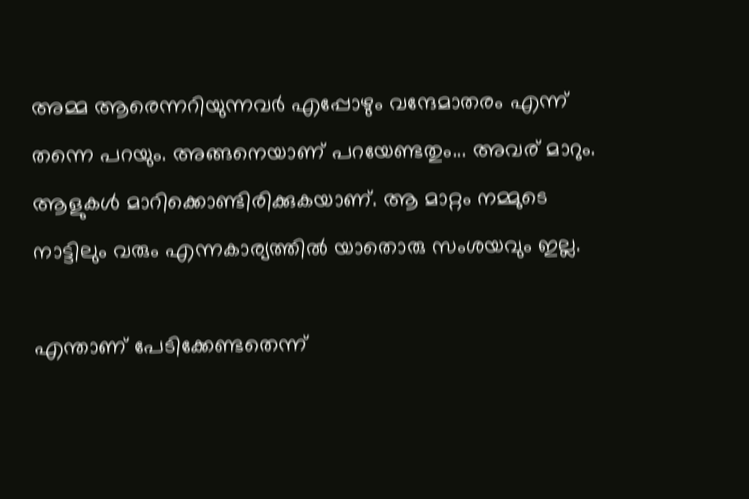അമ്മ ആരെന്നറിയുന്നവര്‍ എപ്പോഴും വന്ദേമാതരം എന്ന് തന്നെ പറയും. അങ്ങനെയാണ് പറയേണ്ടതും... അവര് മാറും. ആളുകള്‍ മാറിക്കൊണ്ടിരിക്കുകയാണ്. ആ മാറ്റം നമ്മുടെ നാട്ടിലും വരും എന്നകാര്യത്തില്‍ യാതൊരു സംശയവും ഇല്ല.

എന്താണ് പേടിക്കേണ്ടതെന്ന്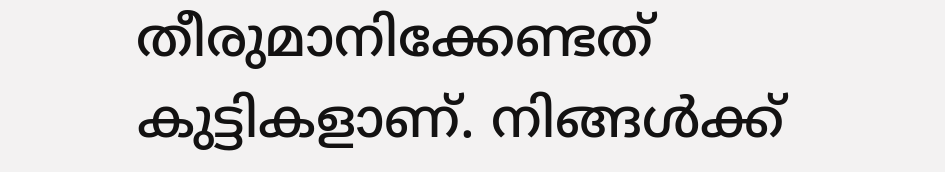തീരുമാനിക്കേണ്ടത് കുട്ടികളാണ്. നിങ്ങള്‍ക്ക്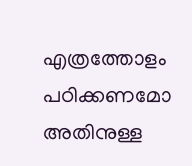എത്രത്തോളം പഠിക്കണമോ അതിനുള്ള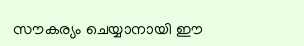സൗകര്യം ചെയ്യാനായി ഈ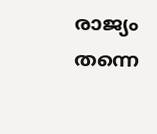രാജ്യം തന്നെ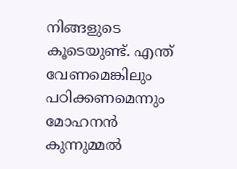നിങ്ങളുടെ കൂടെയുണ്ട്. എന്ത് വേണമെങ്കിലും പഠിക്കണമെന്നും മോഹനന്‍ കുന്നുമ്മല്‍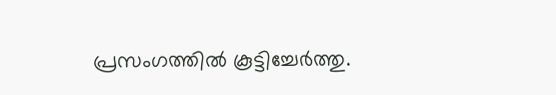പ്രസംഗത്തില്‍ കൂട്ടിച്ചേര്‍ത്തു.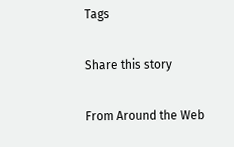Tags

Share this story

From Around the Web